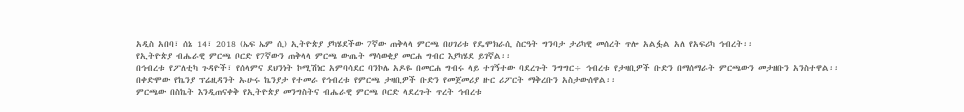አዲስ አበባ፣ ሰኔ 14፣ 2018 (ኤፍ ኤም ሲ) ኢትዮጵያ ያካሄደችው 7ኛው ጠቅላላ ምርጫ በሀገሪቱ የዴሞክራሲ ስርዓት ግንባታ ታሪካዊ መሰረት ጥሎ አልፏል አለ የአፍሪካ ኅብረት፡፡
የኢትዮጵያ ብሔራዊ ምርጫ ቦርድ የ7ኛውን ጠቅላላ ምርጫ ውጤት ማሳወቂያ መርሐ ግብር እያካሄደ ይገኛል፡፡
በኅብረቱ የፖለቲካ ጉዳዮች፣ የሰላምና ደህንነት ኮሚሽነር አምባሳደር ባንኮሌ አዶዬ በመርሐ ግብሩ ላይ ተገኝተው ባደረጉት ንግግር÷ ኅብረቱ የታዛቢዎች ቡድን በማሰማራት ምርጫውን መታዘቡን አንስተዋል፡፡
በቀድሞው የኬንያ ፕሬዚዳንት ኡሁሩ ኬንያታ የተመራ የኅብረቱ የምርጫ ታዛቢዎች ቡድን የመጀመሪያ ዙር ሪፖርት ማቅረቡን አስታውሰዋል፡፡
ምርጫው በስኬት እንዲጠናቀቅ የኢትዮጵያ መንግስትና ብሔራዊ ምርጫ ቦርድ ላደረጉት ጥረት ኅብረቱ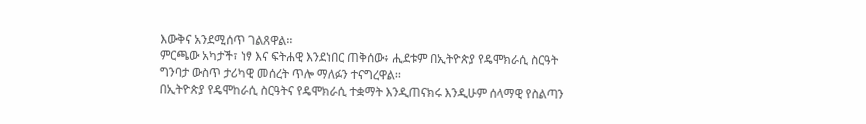እውቅና አንደሚሰጥ ገልጸዋል፡፡
ምርጫው አካታች፣ ነፃ እና ፍትሐዊ እንደነበር ጠቅሰው፥ ሒደቱም በኢትዮጵያ የዴሞክራሲ ስርዓት ግንባታ ውስጥ ታሪካዊ መሰረት ጥሎ ማለፉን ተናግረዋል፡፡
በኢትዮጵያ የዴሞከራሲ ስርዓትና የዴሞክራሲ ተቋማት እንዲጠናክሩ እንዲሁም ሰላማዊ የስልጣን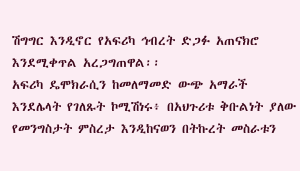ሽግግር እንዲኖር የአፍሪካ ኅብረት ድጋፉ አጠናክሮ እንደሚቀጥል አረጋግጠዋል፡፡
አፍሪካ ዴሞክራሲን ከመለማመድ ውጭ አማራች እንደሌላት የገለጹት ኮሚሽነሩ፥ በአህጉሪቱ ቅቡልነት ያለው የመንግስታት ምስረታ እንዲከናወን በትኩረት መስራቱን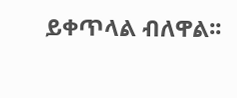ይቀጥላል ብለዋል፡፡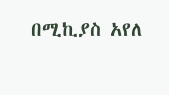በሚኪያስ አየለ